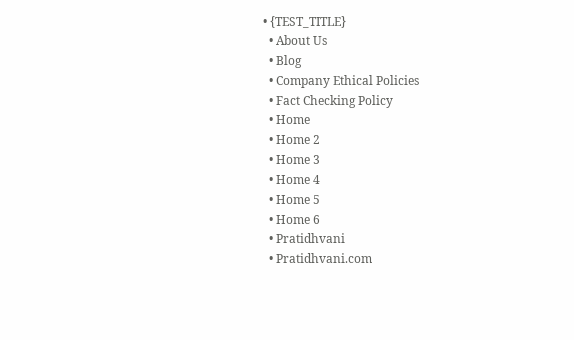• {TEST_TITLE}
  • About Us
  • Blog
  • Company Ethical Policies
  • Fact Checking Policy
  • Home
  • Home 2
  • Home 3
  • Home 4
  • Home 5
  • Home 6
  • Pratidhvani
  • Pratidhvani.com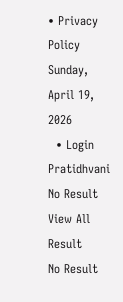• Privacy Policy
Sunday, April 19, 2026
  • Login
Pratidhvani
No Result
View All Result
No Result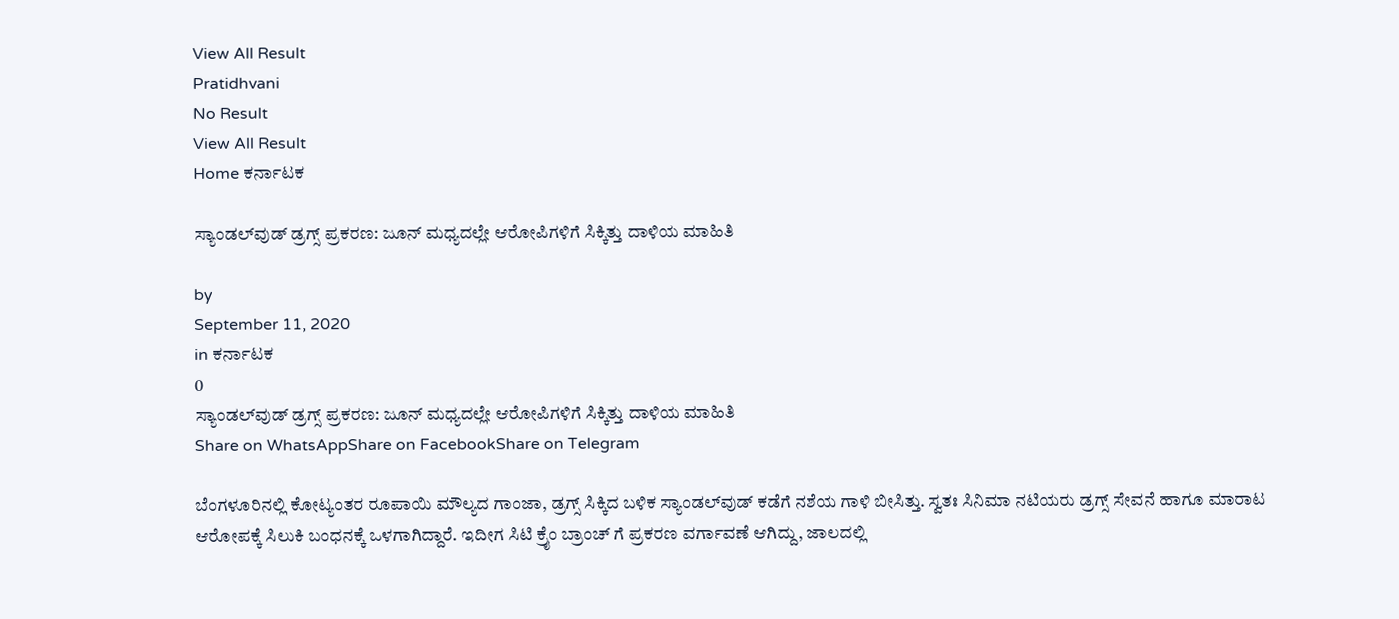View All Result
Pratidhvani
No Result
View All Result
Home ಕರ್ನಾಟಕ

ಸ್ಯಾಂಡಲ್‌ವುಡ್‌ ಡ್ರಗ್ಸ್‌ ಪ್ರಕರಣ: ಜೂನ್‌ ಮಧ್ಯದಲ್ಲೇ ಆರೋಪಿಗಳಿಗೆ ಸಿಕ್ಕಿತ್ತು ದಾಳಿಯ ಮಾಹಿತಿ

by
September 11, 2020
in ಕರ್ನಾಟಕ
0
ಸ್ಯಾಂಡಲ್‌ವುಡ್‌ ಡ್ರಗ್ಸ್‌ ಪ್ರಕರಣ: ಜೂನ್‌ ಮಧ್ಯದಲ್ಲೇ ಆರೋಪಿಗಳಿಗೆ ಸಿಕ್ಕಿತ್ತು ದಾಳಿಯ ಮಾಹಿತಿ
Share on WhatsAppShare on FacebookShare on Telegram

ಬೆಂಗಳೂರಿನಲ್ಲಿ ಕೋಟ್ಯಂತರ ರೂಪಾಯಿ ಮೌಲ್ಯದ ಗಾಂಜಾ, ಡ್ರಗ್ಸ್ ಸಿಕ್ಕಿದ ಬಳಿಕ ಸ್ಯಾಂಡಲ್‌ವುಡ್ ಕಡೆಗೆ ನಶೆಯ ಗಾಳಿ ಬೀಸಿತ್ತು. ಸ್ವತಃ ಸಿನಿಮಾ ನಟಿಯರು ಡ್ರಗ್ಸ್ ಸೇವನೆ ಹಾಗೂ ಮಾರಾಟ ಆರೋಪಕ್ಕೆ ಸಿಲುಕಿ ಬಂಧನಕ್ಕೆ ಒಳಗಾಗಿದ್ದಾರೆ. ಇದೀಗ ಸಿಟಿ ಕ್ರೈಂ ಬ್ರಾಂಚ್ ಗೆ ಪ್ರಕರಣ ವರ್ಗಾವಣೆ ಆಗಿದ್ದು, ಜಾಲದಲ್ಲಿ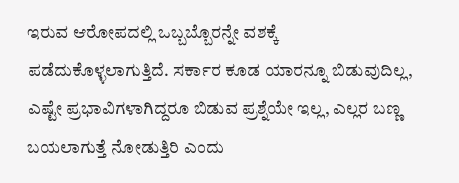ಇರುವ‌ ಆರೋಪದಲ್ಲಿ ಒಬ್ಬಬ್ಬೊರನ್ನೇ ವಶಕ್ಕೆ ಪಡೆದುಕೊಳ್ಳಲಾಗುತ್ತಿದೆ. ಸರ್ಕಾರ ಕೂಡ ಯಾರನ್ನೂ ಬಿಡುವುದಿಲ್ಲ, ಎಷ್ಟೇ ಪ್ರಭಾವಿಗಳಾಗಿದ್ದರೂ ಬಿಡುವ ಪ್ರಶ್ನೆಯೇ ಇಲ್ಲ, ಎಲ್ಲರ ಬಣ್ಣ ಬಯಲಾಗುತ್ತೆ ನೋಡುತ್ತಿರಿ ಎಂದು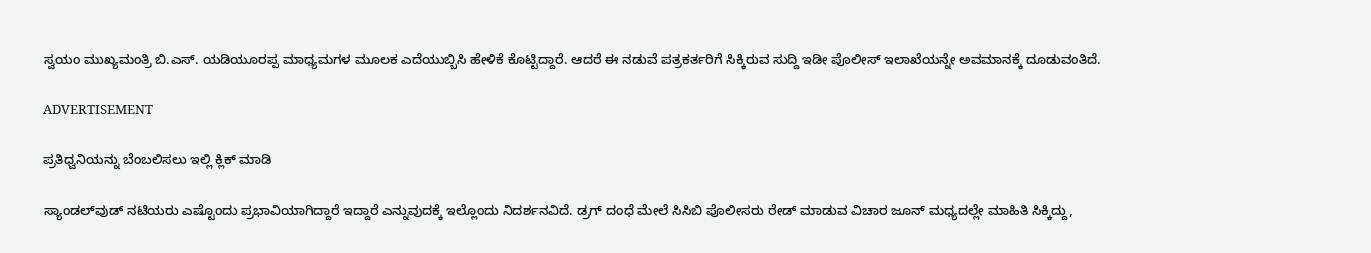ಸ್ವಯಂ ಮುಖ್ಯಮಂತ್ರಿ ಬಿ.ಎಸ್. ಯಡಿಯೂರಪ್ಪ ಮಾಧ್ಯಮಗಳ ಮೂಲಕ ಎದೆಯುಬ್ಬಿಸಿ ಹೇಳಿಕೆ ಕೊಟ್ಟಿದ್ದಾರೆ. ಆದರೆ ಈ ನಡುವೆ ಪತ್ರಕರ್ತರಿಗೆ ಸಿಕ್ಕಿರುವ ಸುದ್ದಿ ಇಡೀ ಪೊಲೀಸ್ ಇಲಾಖೆಯನ್ನೇ ಅವಮಾನಕ್ಕೆ ದೂಡುವಂತಿದೆ.

ADVERTISEMENT

ಪ್ರತಿಧ್ವನಿಯನ್ನು ಬೆಂಬಲಿಸಲು ಇಲ್ಲಿ ಕ್ಲಿಕ್‌ ಮಾಡಿ

ಸ್ಯಾಂಡಲ್‌ವುಡ್ ನಟಿಯರು ಎಷ್ಟೊಂದು ಪ್ರಭಾವಿಯಾಗಿದ್ದಾರೆ ಇದ್ದಾರೆ ಎನ್ನುವುದಕ್ಕೆ ಇಲ್ಲೊಂದು ನಿದರ್ಶನವಿದೆ. ಡ್ರಗ್ ದಂಧೆ ಮೇಲೆ ಸಿಸಿಬಿ ಪೊಲೀಸರು ರೇಡ್ ಮಾಡುವ ವಿಚಾರ ಜೂನ್ ಮಧ್ಯದಲ್ಲೇ ಮಾಹಿತಿ ಸಿಕ್ಕಿದ್ದು,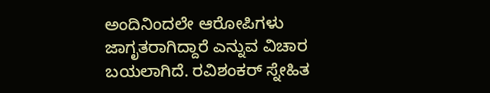ಅಂದಿನಿಂದಲೇ ಆರೋಪಿಗಳು ಜಾಗೃತರಾಗಿದ್ದಾರೆ ಎನ್ನುವ ವಿಚಾರ ಬಯಲಾಗಿದೆ. ರವಿಶಂಕರ್ ಸ್ನೇಹಿತ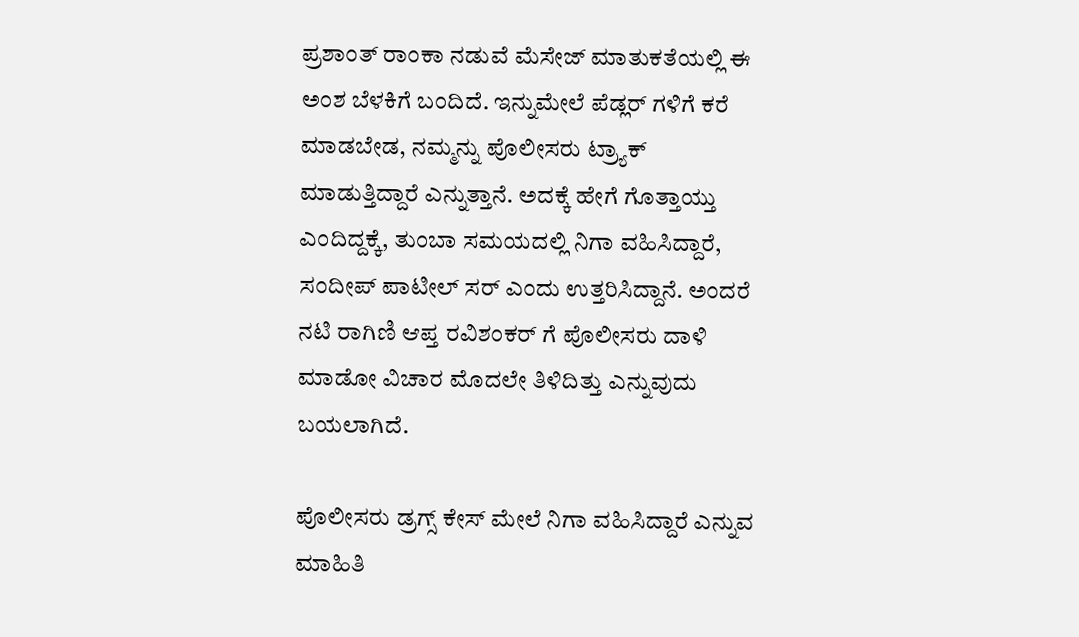ಪ್ರಶಾಂತ್ ರಾಂಕಾ ನಡುವೆ ಮೆಸೇಜ್ ಮಾತುಕತೆಯಲ್ಲಿ ಈ ಅಂಶ ಬೆಳಕಿಗೆ ಬಂದಿದೆ. ಇನ್ನುಮೇಲೆ ಪೆಡ್ಲರ್ ಗಳಿಗೆ ಕರೆ ಮಾಡಬೇಡ, ನಮ್ಮನ್ನು ಪೊಲೀಸರು ಟ್ರ್ಯಾಕ್ ಮಾಡುತ್ತಿದ್ದಾರೆ ಎನ್ನುತ್ತಾನೆ. ಅದಕ್ಕೆ ಹೇಗೆ ಗೊತ್ತಾಯ್ತು ಎಂದಿದ್ದಕ್ಕೆ, ತುಂಬಾ ಸಮಯದಲ್ಲಿ ನಿಗಾ ವಹಿಸಿದ್ದಾರೆ, ಸಂದೀಪ್ ಪಾಟೀಲ್ ಸರ್ ಎಂದು ಉತ್ತರಿಸಿದ್ದಾನೆ. ಅಂದರೆ ನಟಿ ರಾಗಿಣಿ ಆಪ್ತ ರವಿಶಂಕರ್ ಗೆ ಪೊಲೀಸರು ದಾಳಿ ಮಾಡೋ ವಿಚಾರ ಮೊದಲೇ ತಿಳಿದಿತ್ತು ಎನ್ನುವುದು ಬಯಲಾಗಿದೆ.

ಪೊಲೀಸರು ಡ್ರಗ್ಸ್ ಕೇಸ್ ಮೇಲೆ ನಿಗಾ ವಹಿಸಿದ್ದಾರೆ ಎನ್ನುವ ಮಾಹಿತಿ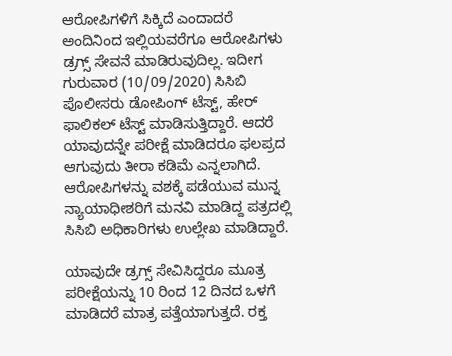ಆರೋಪಿಗಳಿಗೆ ಸಿಕ್ಕಿದೆ ಎಂದಾದರೆ ಅಂದಿನಿಂದ ಇಲ್ಲಿಯವರೆಗೂ ಆರೋಪಿಗಳು ಡ್ರಗ್ಸ್ ಸೇವನೆ ಮಾಡಿರುವುದಿಲ್ಲ. ಇದೀಗ ಗುರುವಾರ (10/09/2020) ಸಿಸಿಬಿ ಪೊಲೀಸರು ಡೋಪಿಂಗ್ ಟೆಸ್ಟ್, ಹೇರ್ ಫಾಲಿಕಲ್‌ ಟೆಸ್ಟ್ ಮಾಡಿಸುತ್ತಿದ್ದಾರೆ. ಆದರೆ ಯಾವುದನ್ನೇ ಪರೀಕ್ಷೆ ಮಾಡಿದರೂ ಫಲಪ್ರದ ಆಗುವುದು ತೀರಾ ಕಡಿಮೆ ಎನ್ನಲಾಗಿದೆ. ಆರೋಪಿಗಳನ್ನು ವಶಕ್ಕೆ ಪಡೆಯುವ ಮುನ್ನ ನ್ಯಾಯಾಧೀಶರಿಗೆ ಮನವಿ ಮಾಡಿದ್ದ ಪತ್ರದಲ್ಲಿ ಸಿಸಿಬಿ ಅಧಿಕಾರಿಗಳು ಉಲ್ಲೇಖ ಮಾಡಿದ್ದಾರೆ.

ಯಾವುದೇ ಡ್ರಗ್ಸ್ ಸೇವಿಸಿದ್ದರೂ ಮೂತ್ರ ಪರೀಕ್ಷೆಯನ್ನು 10 ರಿಂದ 12 ದಿನದ ಒಳಗೆ ಮಾಡಿದರೆ ಮಾತ್ರ ಪತ್ತೆಯಾಗುತ್ತದೆ. ರಕ್ತ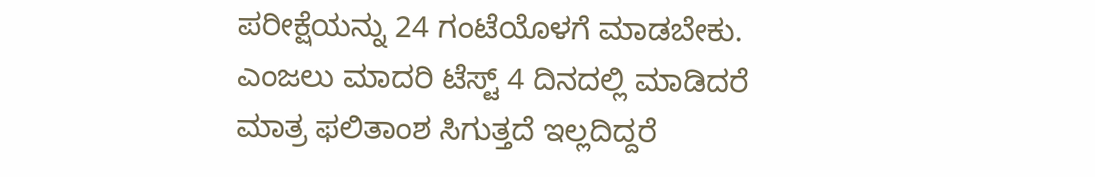ಪರೀಕ್ಷೆಯನ್ನು 24 ಗಂಟೆಯೊಳಗೆ ಮಾಡಬೇಕು. ಎಂಜಲು ಮಾದರಿ ಟೆಸ್ಟ್ 4 ದಿನದಲ್ಲಿ ಮಾಡಿದರೆ ಮಾತ್ರ ಫಲಿತಾಂಶ ಸಿಗುತ್ತದೆ ಇಲ್ಲದಿದ್ದರೆ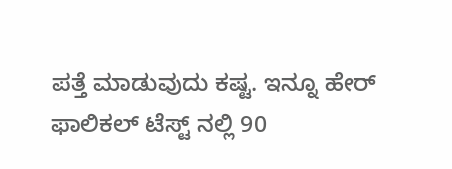ಪತ್ತೆ ಮಾಡುವುದು ಕಷ್ಟ. ಇನ್ನೂ ಹೇರ್ ಫಾಲಿಕಲ್ ಟೆಸ್ಟ್ ನಲ್ಲಿ 90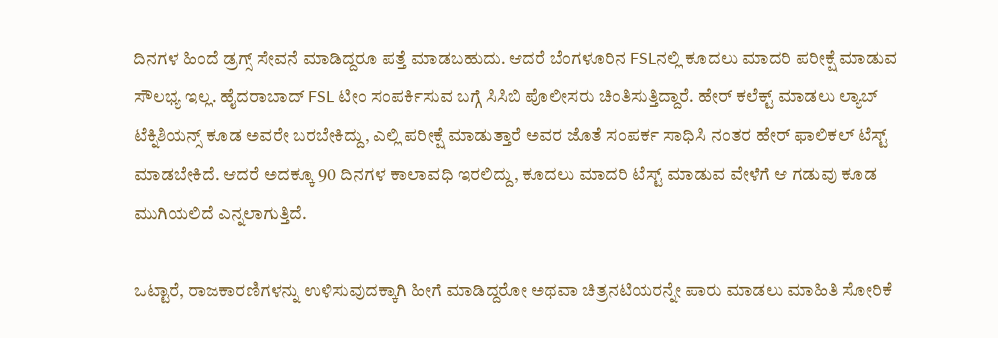ದಿನಗಳ ಹಿಂದೆ ಡ್ರಗ್ಸ್ ಸೇವನೆ ಮಾಡಿದ್ದರೂ ಪತ್ತೆ ಮಾಡಬಹುದು. ಆದರೆ ಬೆಂಗಳೂರಿನ FSLನಲ್ಲಿ ಕೂದಲು ಮಾದರಿ ಪರೀಕ್ಷೆ ಮಾಡುವ ಸೌಲಭ್ಯ ಇಲ್ಲ. ಹೈದರಾಬಾದ್ FSL ಟೀಂ ಸಂಪರ್ಕಿಸುವ ಬಗ್ಗೆ ಸಿಸಿಬಿ ಪೊಲೀಸರು ಚಿಂತಿಸುತ್ತಿದ್ದಾರೆ. ಹೇರ್ ಕಲೆಕ್ಟ್ ಮಾಡಲು ಲ್ಯಾಬ್ ಟೆಕ್ನಿಶಿಯನ್ಸ್ ಕೂಡ ಅವರೇ ಬರಬೇಕಿದ್ದು, ಎಲ್ಲಿ ಪರೀಕ್ಷೆ ಮಾಡುತ್ತಾರೆ ಅವರ ಜೊತೆ ಸಂಪರ್ಕ ಸಾಧಿಸಿ ನಂತರ ಹೇರ್ ಫಾಲಿಕಲ್ ಟೆಸ್ಟ್ ಮಾಡಬೇಕಿದೆ. ಆದರೆ ಅದಕ್ಕೂ 90 ದಿನಗಳ ಕಾಲಾವಧಿ ಇರಲಿದ್ದು, ಕೂದಲು ಮಾದರಿ ಟೆಸ್ಟ್ ಮಾಡುವ ವೇಳೆಗೆ ಆ ಗಡುವು ಕೂಡ ಮುಗಿಯಲಿದೆ ಎನ್ನಲಾಗುತ್ತಿದೆ.

ಒಟ್ಟಾರೆ, ರಾಜಕಾರಣಿಗಳನ್ನು ಉಳಿಸುವುದಕ್ಕಾಗಿ ಹೀಗೆ ಮಾಡಿದ್ದರೋ ಅಥವಾ ಚಿತ್ರನಟಿಯರನ್ನೇ ಪಾರು ಮಾಡಲು ಮಾಹಿತಿ ಸೋರಿಕೆ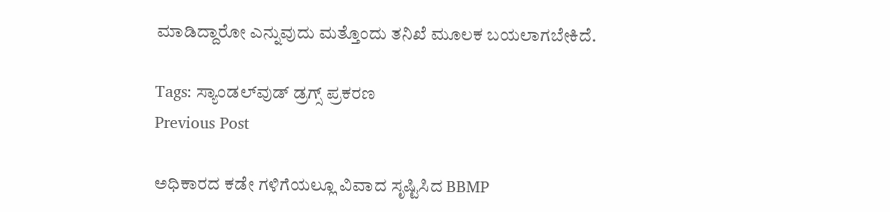ಮಾಡಿದ್ದಾರೋ ಎನ್ನುವುದು ಮತ್ತೊಂದು ತನಿಖೆ ಮೂಲಕ ಬಯಲಾಗಬೇಕಿದೆ.

Tags: ಸ್ಯಾಂಡಲ್‌ವುಡ್‌ ಡ್ರಗ್ಸ್‌ ಪ್ರಕರಣ
Previous Post

ಅಧಿಕಾರದ ಕಡೇ ಗಳಿಗೆಯಲ್ಲೂ ವಿವಾದ ಸೃಷ್ಟಿಸಿದ BBMP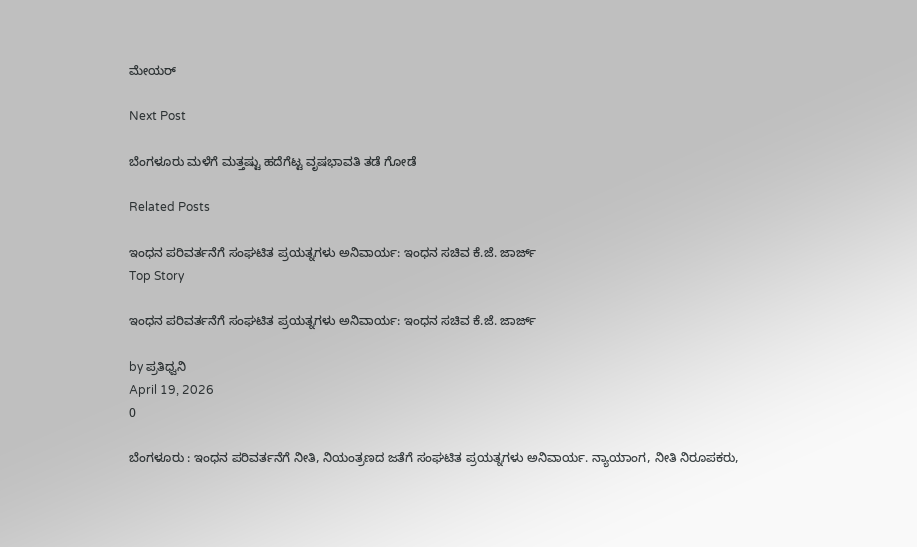ಮೇಯರ್‌ ‌

Next Post

ಬೆಂಗಳೂರು ಮಳೆಗೆ ಮತ್ತಷ್ಟು ಹದೆಗೆಟ್ಟ ವೃಷಭಾವತಿ ತಡೆ ಗೋಡೆ

Related Posts

ಇಂಧನ ಪರಿವರ್ತನೆಗೆ ಸಂಘಟಿತ ಪ್ರಯತ್ನಗಳು ಅನಿವಾರ್ಯ: ಇಂಧನ ಸಚಿವ ಕೆ.ಜೆ. ಜಾರ್ಜ್
Top Story

ಇಂಧನ ಪರಿವರ್ತನೆಗೆ ಸಂಘಟಿತ ಪ್ರಯತ್ನಗಳು ಅನಿವಾರ್ಯ: ಇಂಧನ ಸಚಿವ ಕೆ.ಜೆ. ಜಾರ್ಜ್

by ಪ್ರತಿಧ್ವನಿ
April 19, 2026
0

ಬೆಂಗಳೂರು : ಇಂಧನ ಪರಿವರ್ತನೆಗೆ ನೀತಿ, ನಿಯಂತ್ರಣದ ಜತೆಗೆ ಸಂಘಟಿತ ಪ್ರಯತ್ನಗಳು ಅನಿವಾರ್ಯ. ನ್ಯಾಯಾಂಗ, ನೀತಿ ನಿರೂಪಕರು,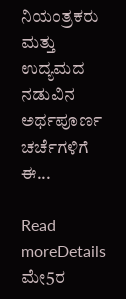ನಿಯಂತ್ರಕರು ಮತ್ತು ಉದ್ಯಮದ ನಡುವಿನ ಅರ್ಥಪೂರ್ಣ ಚರ್ಚೆಗಳಿಗೆ ಈ...

Read moreDetails
ಮೇ5ರ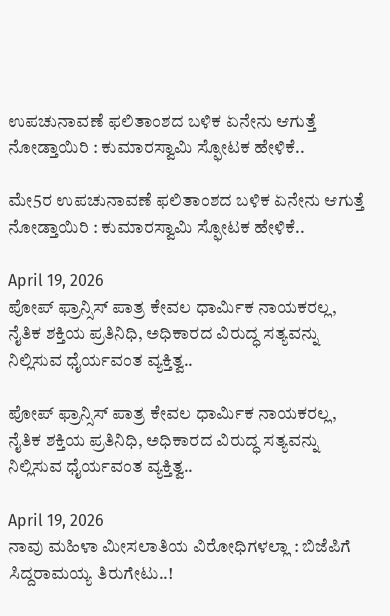ಉಪಚುನಾವಣೆ ಫಲಿತಾಂಶದ ಬಳಿಕ ಏನೇನು ಆಗುತ್ತೆ ನೋಡ್ತಾಯಿರಿ : ಕುಮಾರಸ್ವಾಮಿ ಸ್ಫೋಟಕ ಹೇಳಿಕೆ..

ಮೇ5ರ ಉಪಚುನಾವಣೆ ಫಲಿತಾಂಶದ ಬಳಿಕ ಏನೇನು ಆಗುತ್ತೆ ನೋಡ್ತಾಯಿರಿ : ಕುಮಾರಸ್ವಾಮಿ ಸ್ಫೋಟಕ ಹೇಳಿಕೆ..

April 19, 2026
ಪೋಪ್ ಫ್ರಾನ್ಸಿಸ್ ಪಾತ್ರ ಕೇವಲ ಧಾರ್ಮಿಕ ನಾಯಕರಲ್ಲ, ನೈತಿಕ ಶಕ್ತಿಯ ಪ್ರತಿನಿಧಿ, ಅಧಿಕಾರದ ವಿರುದ್ಧ ಸತ್ಯವನ್ನು ನಿಲ್ಲಿಸುವ ಧೈರ್ಯವಂತ ವ್ಯಕ್ತಿತ್ವ..

ಪೋಪ್ ಫ್ರಾನ್ಸಿಸ್ ಪಾತ್ರ ಕೇವಲ ಧಾರ್ಮಿಕ ನಾಯಕರಲ್ಲ, ನೈತಿಕ ಶಕ್ತಿಯ ಪ್ರತಿನಿಧಿ, ಅಧಿಕಾರದ ವಿರುದ್ಧ ಸತ್ಯವನ್ನು ನಿಲ್ಲಿಸುವ ಧೈರ್ಯವಂತ ವ್ಯಕ್ತಿತ್ವ..

April 19, 2026
ನಾವು ಮಹಿಳಾ ಮೀಸಲಾತಿಯ ವಿರೋಧಿಗಳಲ್ಲಾ : ಬಿಜೆಪಿಗೆ ಸಿದ್ದರಾಮಯ್ಯ ತಿರುಗೇಟು..!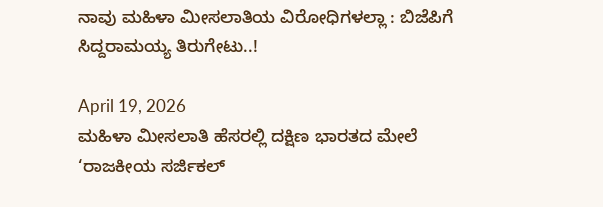ನಾವು ಮಹಿಳಾ ಮೀಸಲಾತಿಯ ವಿರೋಧಿಗಳಲ್ಲಾ : ಬಿಜೆಪಿಗೆ ಸಿದ್ದರಾಮಯ್ಯ ತಿರುಗೇಟು..!

April 19, 2026
ಮಹಿಳಾ ಮೀಸಲಾತಿ ಹೆಸರಲ್ಲಿ ದಕ್ಷಿಣ ಭಾರತದ ಮೇಲೆ ‘ರಾಜಕೀಯ ಸರ್ಜಿಕಲ್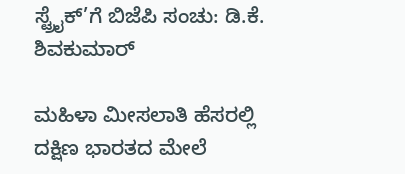ಸ್ಟ್ರೈಕ್’ಗೆ ಬಿಜೆಪಿ ಸಂಚು: ಡಿ.ಕೆ. ಶಿವಕುಮಾರ್

ಮಹಿಳಾ ಮೀಸಲಾತಿ ಹೆಸರಲ್ಲಿ ದಕ್ಷಿಣ ಭಾರತದ ಮೇಲೆ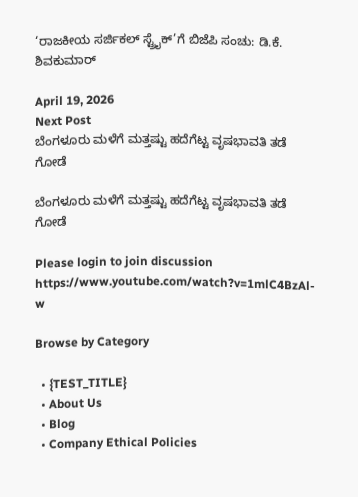‘ರಾಜಕೀಯ ಸರ್ಜಿಕಲ್ ಸ್ಟ್ರೈಕ್’ಗೆ ಬಿಜೆಪಿ ಸಂಚು: ಡಿ.ಕೆ. ಶಿವಕುಮಾರ್

April 19, 2026
Next Post
ಬೆಂಗಳೂರು ಮಳೆಗೆ ಮತ್ತಷ್ಟು ಹದೆಗೆಟ್ಟ ವೃಷಭಾವತಿ ತಡೆ ಗೋಡೆ

ಬೆಂಗಳೂರು ಮಳೆಗೆ ಮತ್ತಷ್ಟು ಹದೆಗೆಟ್ಟ ವೃಷಭಾವತಿ ತಡೆ ಗೋಡೆ

Please login to join discussion
https://www.youtube.com/watch?v=1mlC4BzAl-w

Browse by Category

  • {TEST_TITLE}
  • About Us
  • Blog
  • Company Ethical Policies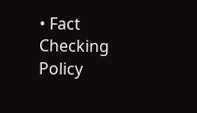• Fact Checking Policy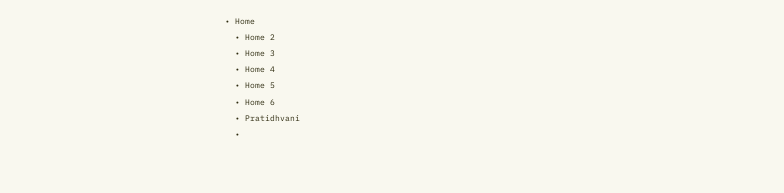• Home
  • Home 2
  • Home 3
  • Home 4
  • Home 5
  • Home 6
  • Pratidhvani
  •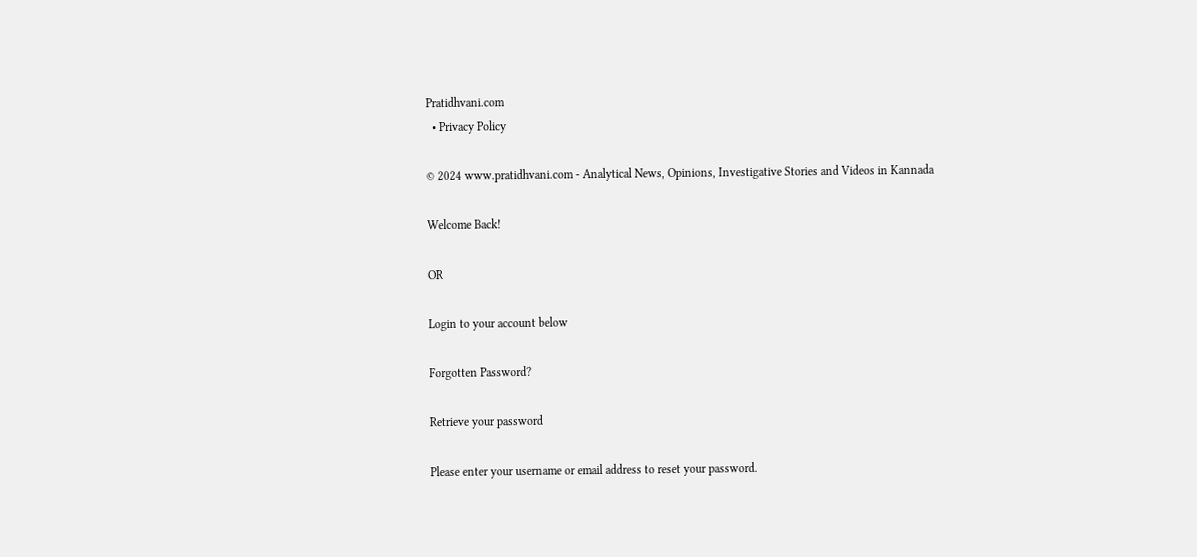Pratidhvani.com
  • Privacy Policy

© 2024 www.pratidhvani.com - Analytical News, Opinions, Investigative Stories and Videos in Kannada

Welcome Back!

OR

Login to your account below

Forgotten Password?

Retrieve your password

Please enter your username or email address to reset your password.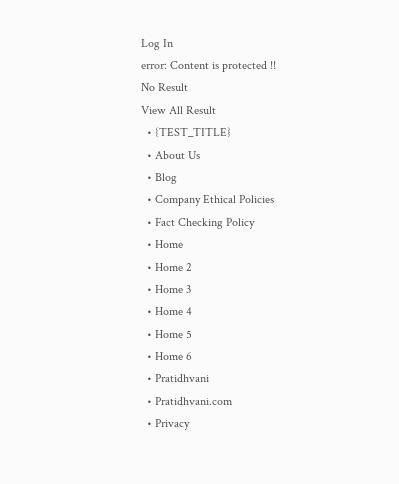Log In
error: Content is protected !!
No Result
View All Result
  • {TEST_TITLE}
  • About Us
  • Blog
  • Company Ethical Policies
  • Fact Checking Policy
  • Home
  • Home 2
  • Home 3
  • Home 4
  • Home 5
  • Home 6
  • Pratidhvani
  • Pratidhvani.com
  • Privacy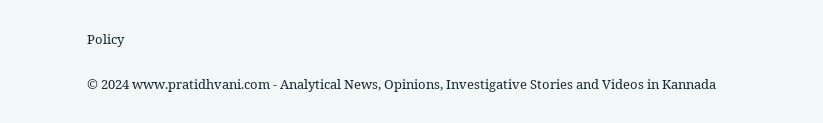Policy

© 2024 www.pratidhvani.com - Analytical News, Opinions, Investigative Stories and Videos in Kannada